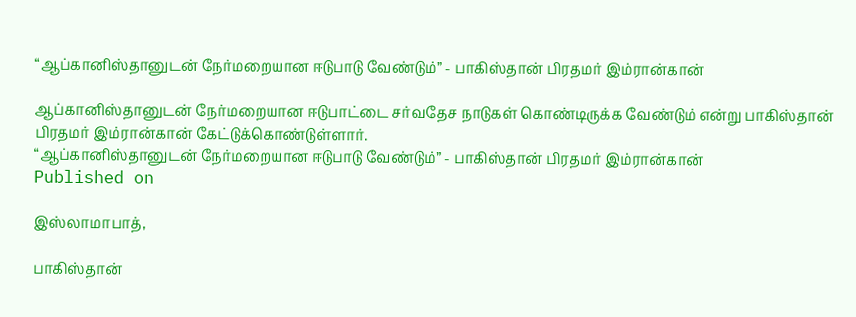“ஆப்கானிஸ்தானுடன் நேர்மறையான ஈடுபாடு வேண்டும்” - பாகிஸ்தான் பிரதமர் இம்ரான்கான்

ஆப்கானிஸ்தானுடன் நேர்மறையான ஈடுபாட்டை சர்வதேச நாடுகள் கொண்டிருக்க வேண்டும் என்று பாகிஸ்தான் பிரதமர் இம்ரான்கான் கேட்டுக்கொண்டுள்ளார்.
“ஆப்கானிஸ்தானுடன் நேர்மறையான ஈடுபாடு வேண்டும்” - பாகிஸ்தான் பிரதமர் இம்ரான்கான்
Published on

இஸ்லாமாபாத்,

பாகிஸ்தான்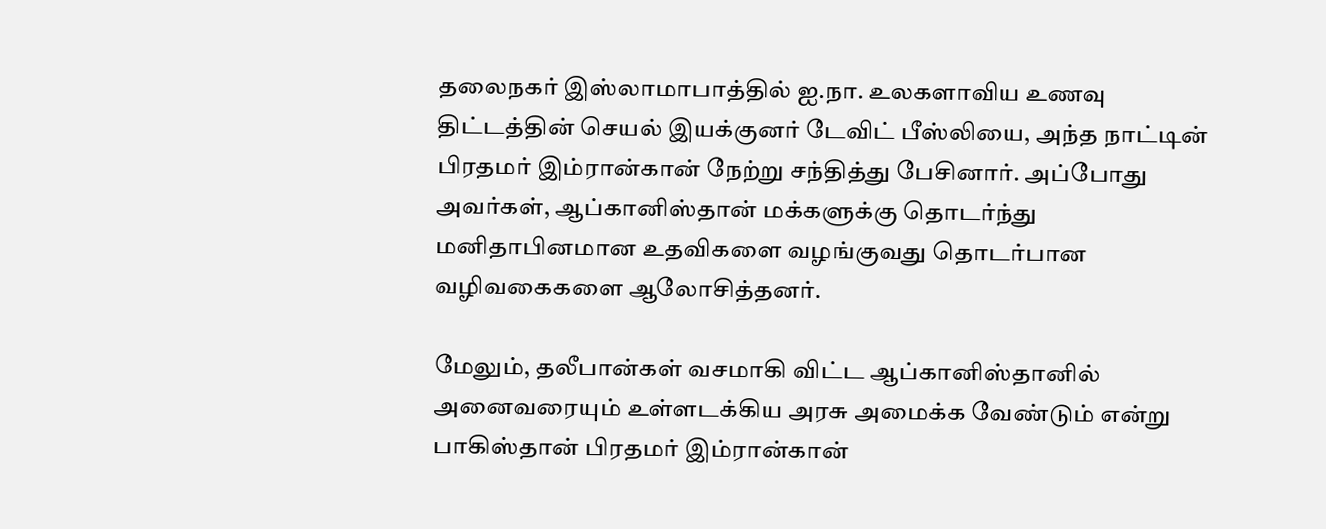தலைநகர் இஸ்லாமாபாத்தில் ஐ.நா. உலகளாவிய உணவு திட்டத்தின் செயல் இயக்குனர் டேவிட் பீஸ்லியை, அந்த நாட்டின் பிரதமர் இம்ரான்கான் நேற்று சந்தித்து பேசினார். அப்போது அவர்கள், ஆப்கானிஸ்தான் மக்களுக்கு தொடர்ந்து மனிதாபினமான உதவிகளை வழங்குவது தொடர்பான வழிவகைகளை ஆலோசித்தனர்.

மேலும், தலீபான்கள் வசமாகி விட்ட ஆப்கானிஸ்தானில் அனைவரையும் உள்ளடக்கிய அரசு அமைக்க வேண்டும் என்று பாகிஸ்தான் பிரதமர் இம்ரான்கான்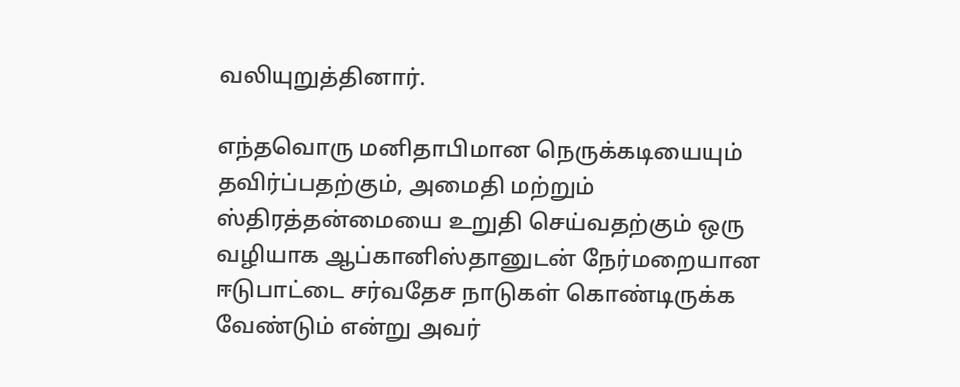வலியுறுத்தினார்.

எந்தவொரு மனிதாபிமான நெருக்கடியையும் தவிர்ப்பதற்கும், அமைதி மற்றும் ஸ்திரத்தன்மையை உறுதி செய்வதற்கும் ஒரு வழியாக ஆப்கானிஸ்தானுடன் நேர்மறையான ஈடுபாட்டை சர்வதேச நாடுகள் கொண்டிருக்க வேண்டும் என்று அவர்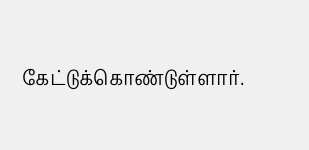கேட்டுக்கொண்டுள்ளார்.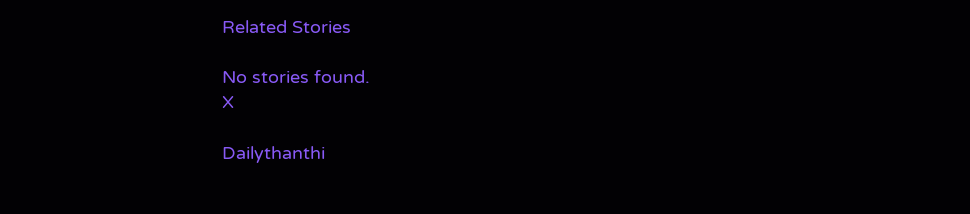Related Stories

No stories found.
X

Dailythanthi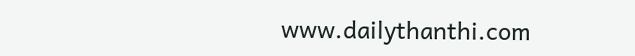www.dailythanthi.com